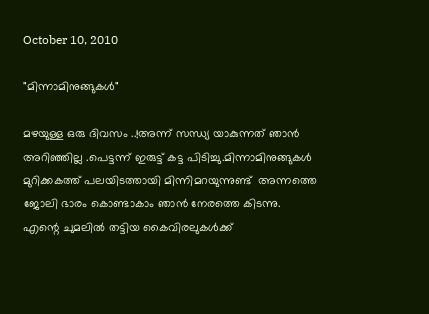October 10, 2010

"മിന്നാമിനുങ്ങുകള്‍"

മഴയുള്ള ഒരു ദിവസം ..!അന്ന് സന്ധ്യ യാകുന്നത് ഞാന്‍ അറിഞ്ഞില്ല .പെട്ടന്ന് ഇരുട്ട് കട്ട പിടിച്ചു.മിന്നാമിനുങ്ങുകള്‍ മുറിക്കകത്ത് പലയിടത്തായി മിന്നിമറയുന്നുണ്ട്  അന്നത്തെ ജോലി ഭാരം കൊണ്ടാകാം ഞാന്‍ നേരത്തെ കിടന്നു.
എന്റെ ചുമലില്‍ തട്ടിയ കൈവിരലുകള്‍ക്ക്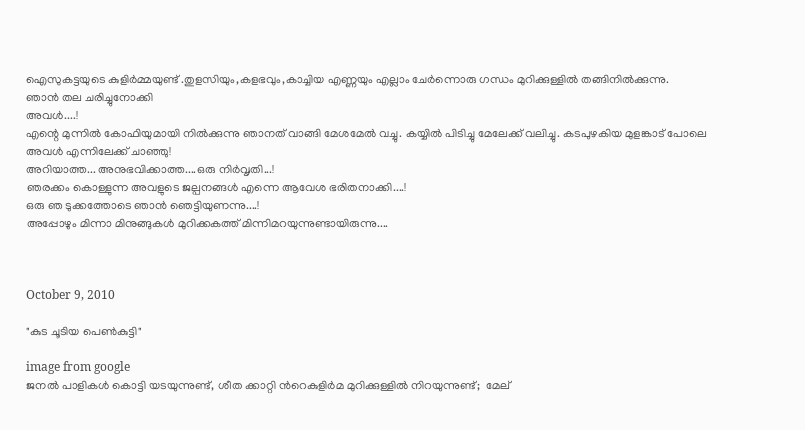ഐസുകട്ടയുടെ കുളിര്‍മ്മയുണ്ട് .തുളസിയും,കളഭവും,കാച്ചിയ എണ്ണയും എല്ലാം ചേര്‍ന്നൊരു ഗന്ധം മുറിക്കുള്ളില്‍ തങ്ങിനില്‍ക്കുന്നു.
ഞാന്‍ തല ചരിച്ചുനോക്കി
അവള്‍....!
എന്റെ മുന്നില്‍ കോഫിയുമായി നില്‍ക്കുന്നു ഞാനത് വാങ്ങി മേശമേല്‍ വച്ചു. കയ്യില്‍ പിടിച്ചു മേലേക്ക് വലിച്ചു. കടപുഴകിയ മുളങ്കാട്‌ പോലെ അവള്‍ എന്നിലേക്ക്‌ ചാഞ്ഞു!
അറിയാത്ത... അനുഭവിക്കാത്ത....ഒരു നിര്‍വൃതി...!
ഞരക്കം കൊള്ളുന്ന അവളുടെ ജല്പനങ്ങള്‍ എന്നെ ആവേശ ഭരിതനാക്കി....!
ഒരു ഞ ടുക്കത്തോടെ ഞാന്‍ ഞെട്ടിയുണന്നു....!
അപ്പോഴും മിന്നാ മിനുങ്ങുകള്‍ മുറിക്കകത്ത് മിന്നിമറയുന്നുണ്ടായിരുന്നു....



October 9, 2010

"കുട ചൂടിയ പെണ്‍കുട്ടി"

image from google
ജനല്‍ പാളികള്‍ കൊട്ടി യടയുന്നുണ്ട്, ശീത ക്കാറ്റി ന്‍റെകുളിര്‍മ മുറിക്കുള്ളില്‍ നിറയുന്നുണ്ട്;  മേല്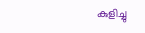കുളിച്ചു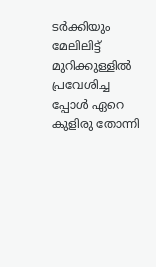ടര്‍ക്കിയും മേലിലിട്ട് മുറിക്കുള്ളില്‍ പ്രവേശിച്ച പ്പോള്‍ ഏറെ കുളിരു തോന്നി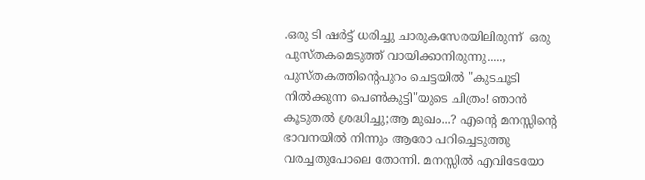.ഒരു ടി ഷര്‍ട്ട്‌ ധരിച്ചു ചാരുകസേരയിലിരുന്ന്  ഒരു പുസ്തകമെടുത്ത്‌ വായിക്കാനിരുന്നു.....,
പുസ്തകത്തിന്‍റെപുറം ചെട്ടയില്‍ "കുടചൂടി നില്‍ക്കുന്ന പെണ്‍കുട്ടി"യുടെ ചിത്രം! ഞാന്‍ കൂടുതല്‍ ശ്രദ്ധിച്ചു;ആ മുഖം...? എന്‍റെ മനസ്സിന്‍റെ ഭാവനയില്‍ നിന്നും ആരോ പറിച്ചെടുത്തു വരച്ചതുപോലെ തോന്നി. മനസ്സില്‍ എവിടേയോ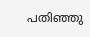പതിഞ്ഞു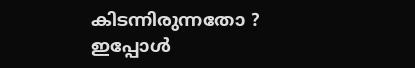കിടന്നിരുന്നതോ ? ഇപ്പോള്‍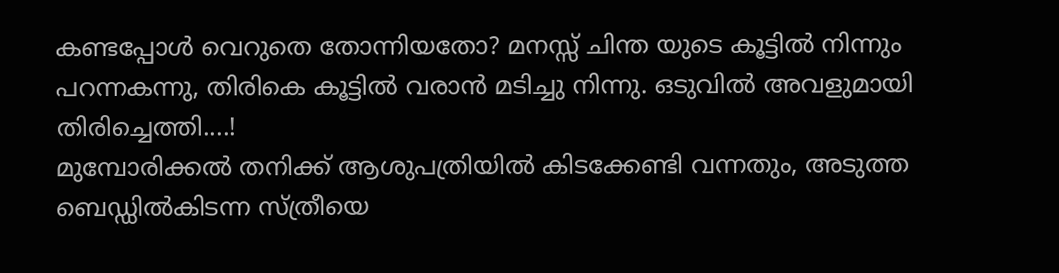കണ്ടപ്പോള്‍ വെറുതെ തോന്നിയതോ? മനസ്സ് ചിന്ത യുടെ കൂട്ടില്‍ നിന്നും പറന്നകന്നു, തിരികെ കൂട്ടില്‍ വരാന്‍ മടിച്ചു നിന്നു. ഒടുവില്‍ അവളുമായി തിരിച്ചെത്തി....!
മുമ്പോരിക്കല്‍ തനിക്ക്‌ ആശുപത്രിയില്‍ കിടക്കേണ്ടി വന്നതും, അടുത്ത ബെഡ്ഡില്‍കിടന്ന സ്ത്രീയെ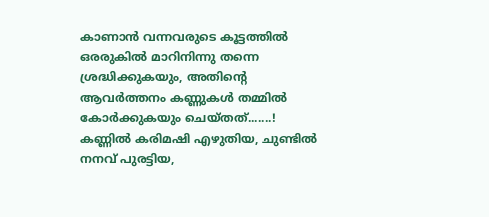കാണാന്‍ വന്നവരുടെ കൂട്ടത്തില്‍ ഒരരുകില്‍ മാറിനിന്നു തന്നെ ശ്രദ്ധിക്കുകയും, അതിന്‍റെ ആവര്‍ത്തനം കണ്ണുകള്‍ തമ്മില്‍ കോര്‍ക്കുകയും ചെയ്തത്‌.......!
കണ്ണില്‍ കരിമഷി എഴുതിയ, ചുണ്ടില്‍ നനവ് പുരട്ടിയ,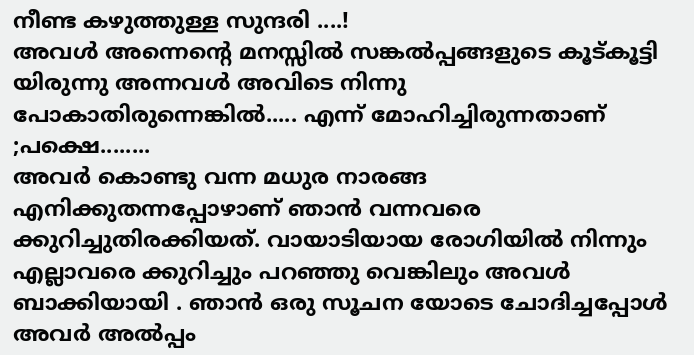നീണ്ട കഴുത്തുള്ള സുന്ദരി ....!
അവള്‍ അന്നെന്‍റെ മനസ്സില്‍ സങ്കല്‍പ്പങ്ങളുടെ കൂട്കൂട്ടി യിരുന്നു അന്നവള്‍ അവിടെ നിന്നു പോകാതിരുന്നെങ്കില്‍..... എന്ന് മോഹിച്ചിരുന്നതാണ് ;പക്ഷെ........
അവര്‍ കൊണ്ടു വന്ന മധുര നാരങ്ങ എനിക്കുതന്നപ്പോഴാണ്‌ ഞാന്‍ വന്നവരെ ക്കുറിച്ചുതിരക്കിയത്‌. വായാടിയായ രോഗിയില്‍ നിന്നും എല്ലാവരെ ക്കുറിച്ചും പറഞ്ഞു വെങ്കിലും അവള്‍ ബാക്കിയായി . ഞാന്‍ ഒരു സൂചന യോടെ ചോദിച്ചപ്പോള്‍ അവര്‍ അല്‍പ്പം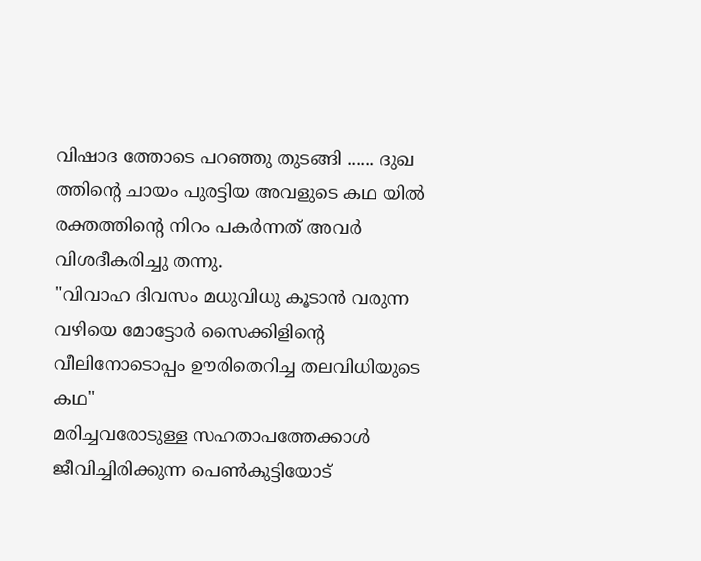വിഷാദ ത്തോടെ പറഞ്ഞു തുടങ്ങി ...... ദുഖ ത്തിന്‍റെ ചായം പുരട്ടിയ അവളുടെ കഥ യില്‍ രക്തത്തിന്‍റെ നിറം പകര്‍ന്നത് അവര്‍ വിശദീകരിച്ചു തന്നു.
"വിവാഹ ദിവസം മധുവിധു കൂടാന്‍ വരുന്ന വഴിയെ മോട്ടോര്‍ സൈക്കിളിന്‍റെ വീലിനോടൊപ്പം ഊരിതെറിച്ച തലവിധിയുടെ കഥ"
മരിച്ചവരോടുള്ള സഹതാപത്തേക്കാള്‍ ജീവിച്ചിരിക്കുന്ന പെണ്‍കുട്ടിയോട്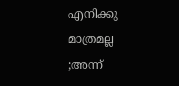എനിക്കു മാത്രമല്ല  ;അന്ന്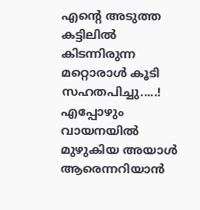എന്‍റെ അടുത്ത കട്ടിലില്‍ കിടന്നിരുന്ന മറ്റൊരാള്‍ കൂടി സഹതപിച്ചു.....!
എപ്പോഴും വായനയില്‍ മുഴുകിയ അയാള്‍ ആരെന്നറിയാന്‍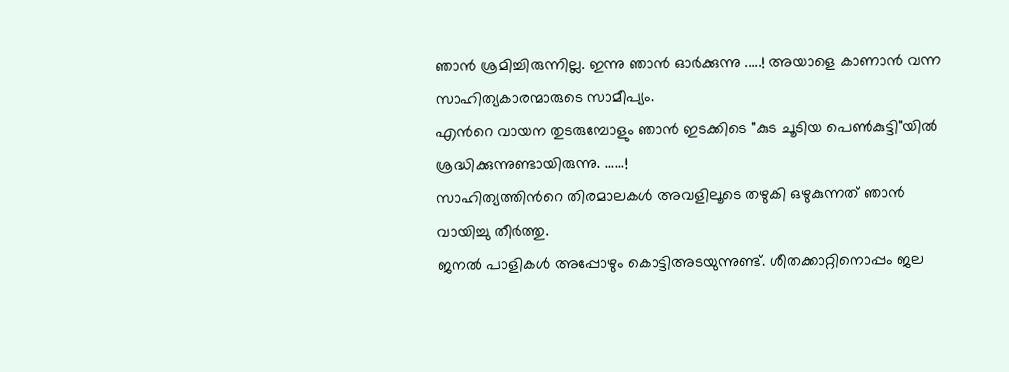ഞാന്‍ ശ്രമിച്ചിരുന്നില്ല. ഇന്നു ഞാന്‍ ഓര്‍ക്കുന്നു .....! അയാളെ കാണാന്‍ വന്ന സാഹിത്യകാരന്മാരുടെ സാമീപ്യം.
എന്‍റെ വായന തുടരുമ്പോളും ഞാന്‍ ഇടക്കിടെ "കുട ചൂടിയ പെണ്‍കുട്ടി"യില്‍ ശ്രദ്ധിക്കുന്നുണ്ടായിരുന്നു. ......!
സാഹിത്യത്തിന്‍റെ തിരമാലകള്‍ അവളിലൂടെ തഴുകി ഒഴുകുന്നത് ഞാന്‍ വായിച്ചു തീര്‍ത്തു.
ജനല്‍ പാളികള്‍ അപ്പോഴും കൊട്ടിഅടയുന്നുണ്ട്. ശീതക്കാറ്റിനൊപ്പം ജല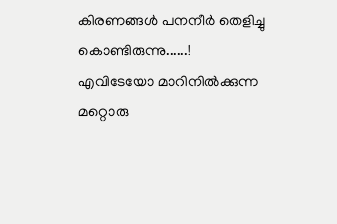കിരണങ്ങള്‍ പനനീര്‍ തെളിച്ചു കൊണ്ടിരുന്നു......!
എവിടേയോ മാറിനില്‍ക്കുന്ന മറ്റൊരു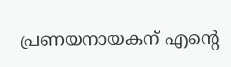പ്രണയനായകന് എന്‍റെ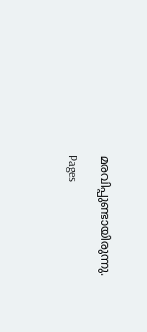മരവിപ്പുണ്ടായിരുന്നു.

Pages